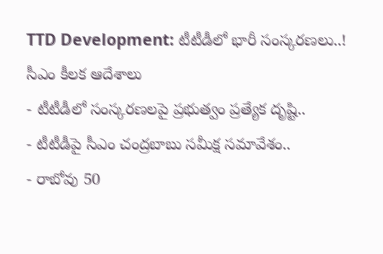TTD Development: టీటీడీలో భారీ సంస్కరణలు..! సీఎం కీలక ఆదేశాలు
- టీటీడీలో సంస్కరణలపై ప్రభుత్వం ప్రత్యేక దృష్టి..
- టీటీడీపై సీఎం చంద్రబాబు సమీక్ష సమావేశం..
- రాబోవు 50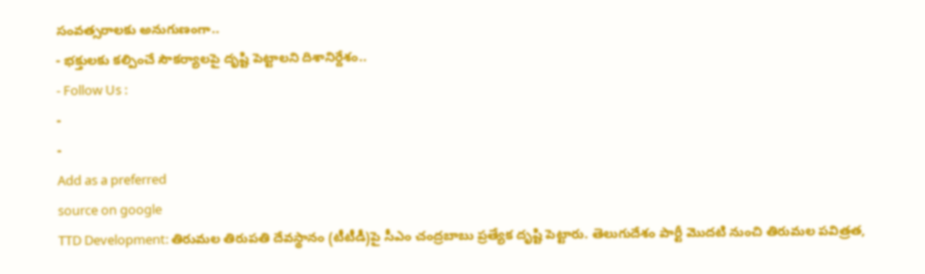సంవత్సరాలకు అనుగుణంగా..
- భక్తులకు కల్పించే సౌకర్యాలపై దృష్టి పెట్టాలని దిశానిర్దేశం..
- Follow Us :
-
-
Add as a preferred
source on google
TTD Development: తిరుమల తిరుపతి దేవస్థానం (టీటీడీ)పై సీఎం చంద్రబాబు ప్రత్యేక దృష్టి పెట్టారు. తెలుగుదేశం పార్టీ మొదటి నుంచి తిరుమల పవిత్రత,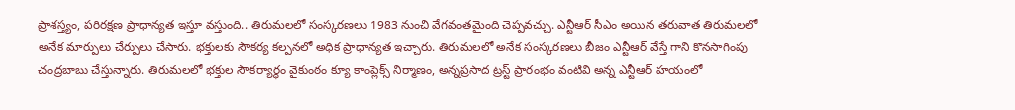ప్రాశస్త్యం, పరిరక్షణ ప్రాధాన్యత ఇస్తూ వస్తుంది.. తిరుమలలో సంస్కరణలు 1983 నుంచి వేగవంతమైంది చెప్పవచ్చు. ఎన్టీఆర్ సీఎం అయిన తరువాత తిరుమలలో అనేక మార్పులు చేర్పులు చేసారు. భక్తులకు సౌకర్య కల్పనలో అధిక ప్రాధాన్యత ఇచ్చారు. తిరుమలలో అనేక సంస్కరణలు బీజం ఎన్టీఆర్ వేస్తే గాని కొనసాగింపు చంద్రబాబు చేస్తున్నారు. తిరుమలలో భక్తుల సౌకర్యార్థం వైకుంఠం క్యూ కాంప్లెక్స్ నిర్మాణం, అన్నప్రసాద ట్రస్ట్ ప్రారంభం వంటివి అన్న ఎన్టీఆర్ హయంలో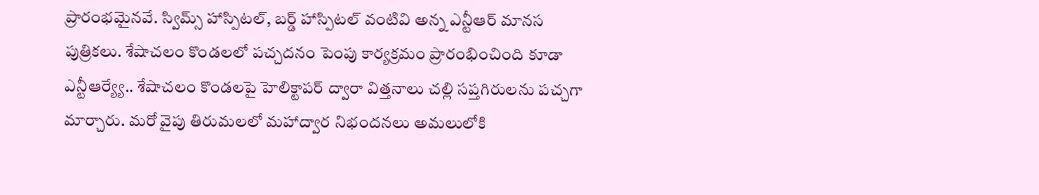ప్రారంభమైనవే. స్విమ్స్ హాస్పిటల్, బర్డ్ హాస్పిటల్ వంటివి అన్న ఎన్టీఆర్ మానస పుత్రికలు. శేషాచలం కొండలలో పచ్చదనం పెంపు కార్యక్రమం ప్రారంభించింది కూడా ఎన్టీఆర్య్యే.. శేషాచలం కొండలపై హెలిక్టాపర్ ద్వారా విత్తనాలు చల్లి సప్తగిరులను పచ్చగా మార్చారు. మరో వైపు తిరుమలలో మహాద్వార నిభందనలు అమలులోకి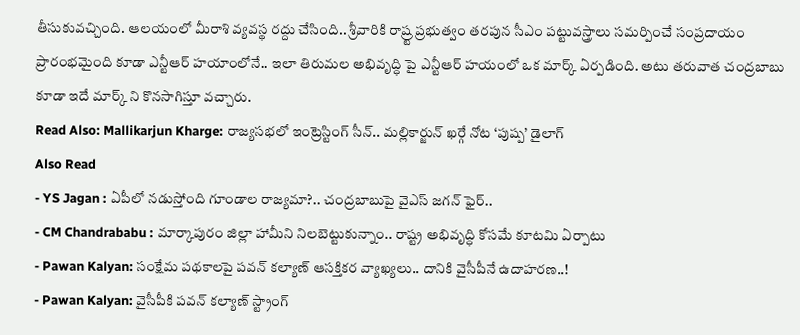తీసుకువచ్చింది. ఆలయంలో మీరాశి వ్యవస్థ రద్దు చేసింది.. శ్రీవారికి రాష్ర్ట ప్రభుత్వం తరపున సీఎం పట్టువస్త్రాలు సమర్పించే సంప్రదాయం ప్రారంభమైంది కూడా ఎన్టీఆర్ హయాంలోనే.. ఇలా తిరుమల అభివృద్ధి పై ఎన్టీఆర్ హయంలో ఒక మార్క్ ఏర్పడింది. అటు తరువాత చంద్రబాబు కూడా ఇదే మార్క్ ని కొనసాగిస్తూ వచ్చారు.
Read Also: Mallikarjun Kharge: రాజ్యసభలో ఇంట్రెస్టింగ్ సీన్.. మల్లికార్జున్ ఖర్గే నోట ‘పుష్ప’ డైలాగ్
Also Read
- YS Jagan : ఏపీలో నడుస్తోంది గూండాల రాజ్యమా?.. చంద్రబాబుపై వైఎస్ జగన్ ఫైర్..
- CM Chandrababu : మార్కాపురం జిల్లా హామీని నిలబెట్టుకున్నాం.. రాష్ట్ర అభివృద్ధి కోసమే కూటమి ఏర్పాటు
- Pawan Kalyan: సంక్షేమ పథకాలపై పవన్ కల్యాణ్ ఆసక్తికర వ్యాఖ్యలు.. దానికి వైసీపీనే ఉదాహరణ..!
- Pawan Kalyan: వైసీపీకి పవన్ కల్యాణ్ స్ట్రాంగ్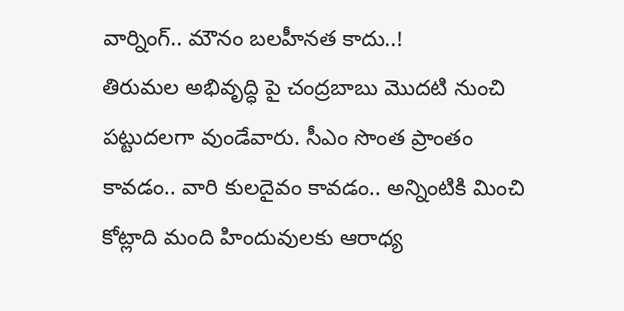వార్నింగ్.. మౌనం బలహీనత కాదు..!
తిరుమల అభివృద్ధి పై చంద్రబాబు మొదటి నుంచి పట్టుదలగా వుండేవారు. సీఎం సొంత ప్రాంతం కావడం.. వారి కులదైవం కావడం.. అన్నింటికి మించి కోట్లాది మంది హిందువులకు ఆరాధ్య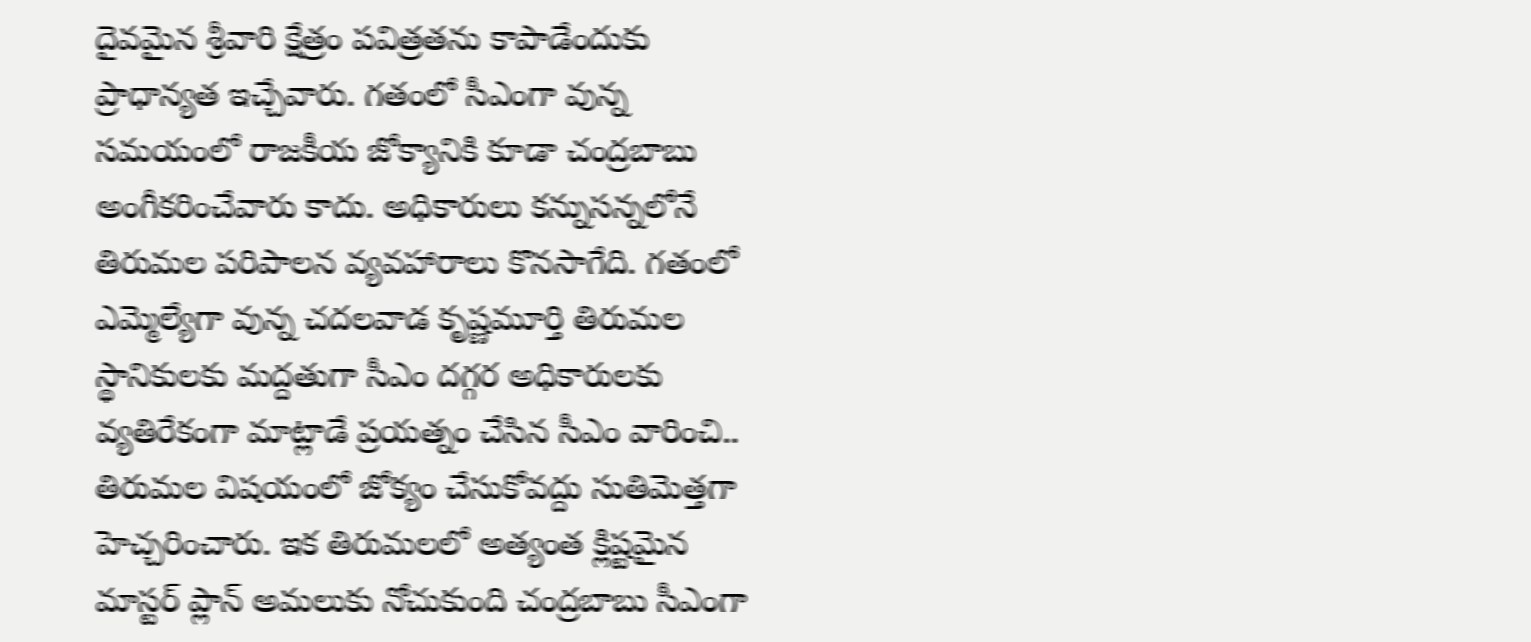దైవమైన శ్రీవారి క్షేత్రం పవిత్రతను కాపాడేందుకు ప్రాధాన్యత ఇచ్చేవారు. గతంలో సీఎంగా వున్న సమయంలో రాజకీయ జోక్యానికి కూడా చంద్రబాబు అంగీకరించేవారు కాదు. అధికారులు కన్నుసన్నలోనే తిరుమల పరిపాలన వ్యవహారాలు కొనసాగేది. గతంలో ఎమ్మెల్యేగా వున్న చదలవాడ కృష్ణమూర్తి తిరుమల స్థానికులకు మద్దతుగా సీఎం దగ్గర అధికారులకు వ్యతిరేకంగా మాట్లాడే ప్రయత్నం చేసిన సీఎం వారించి.. తిరుమల విషయంలో జోక్యం చేసుకోవద్దు సుతిమెత్తగా హెచ్చరించారు. ఇక తిరుమలలో అత్యంత క్లిష్టమైన మాస్టర్ ప్లాన్ అమలుకు నోచుకుంది చంద్రబాబు సీఎంగా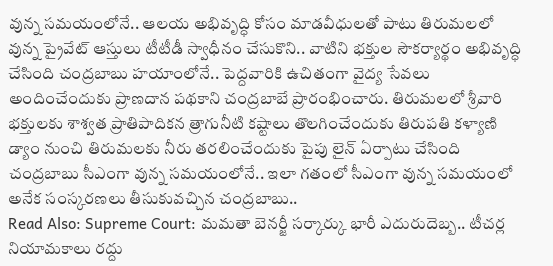వున్న సమయంలోనే.. ఆలయ అభివృద్ధి కోసం మాడవీధులతో పాటు తిరుమలలో వున్న ప్రైవేట్ ఆస్తులు టీటీడీ స్వాధీనం చేసుకొని.. వాటిని భక్తుల సౌకర్యార్థం అభివృద్ధి చేసింది చంద్రబాబు హయాంలోనే.. పెద్దవారికి ఉచితంగా వైద్య సేవలు అందించేందుకు ప్రాణదాన పథకాని చంద్రబాబే ప్రారంభించారు. తిరుమలలో శ్రీవారి భక్తులకు శాశ్వత ప్రాతిపాదికన త్రాగునీటి కష్టాలు తొలగించేందుకు తిరుపతి కళ్యాణి డ్యాం నుంచి తిరుమలకు నీరు తరలించేందుకు పైపు లైన్ ఏర్పాటు చేసింది చంద్రబాబు సీఎంగా వున్న సమయంలోనే.. ఇలా గతంలో సీఎంగా వున్న సమయంలో అనేక సంస్కరణలు తీసుకువచ్చిన చంద్రబాబు..
Read Also: Supreme Court: మమతా బెనర్జీ సర్కార్కు భారీ ఎదురుదెబ్బ.. టీచర్ల నియామకాలు రద్దు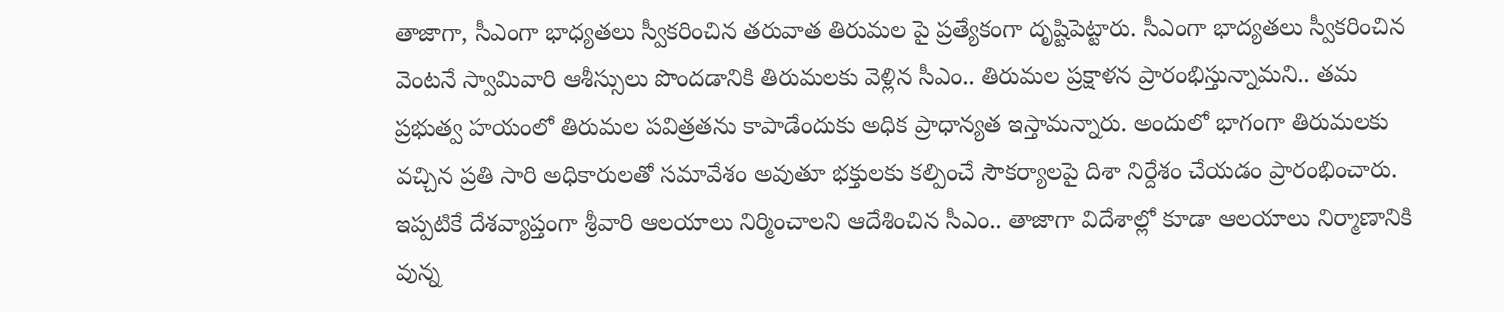తాజాగా, సీఎంగా భాధ్యతలు స్వీకరించిన తరువాత తిరుమల పై ప్రత్యేకంగా దృష్టిపెట్టారు. సీఎంగా భాద్యతలు స్వీకరించిన వెంటనే స్వామివారి ఆశీస్సులు పొందడానికి తిరుమలకు వెళ్లిన సీఎం.. తిరుమల ప్రక్షాళన ప్రారంభిస్తున్నామని.. తమ ప్రభుత్వ హయంలో తిరుమల పవిత్రతను కాపాడేందుకు అధిక ప్రాధాన్యత ఇస్తామన్నారు. అందులో భాగంగా తిరుమలకు వచ్చిన ప్రతి సారి అధికారులతో సమావేశం అవుతూ భక్తులకు కల్పించే సౌకర్యాలపై దిశా నిర్దేశం చేయడం ప్రారంభించారు. ఇప్పటికే దేశవ్యాప్తంగా శ్రీవారి ఆలయాలు నిర్మించాలని ఆదేశించిన సీఎం.. తాజాగా విదేశాల్లో కూడా ఆలయాలు నిర్మాణానికి వున్న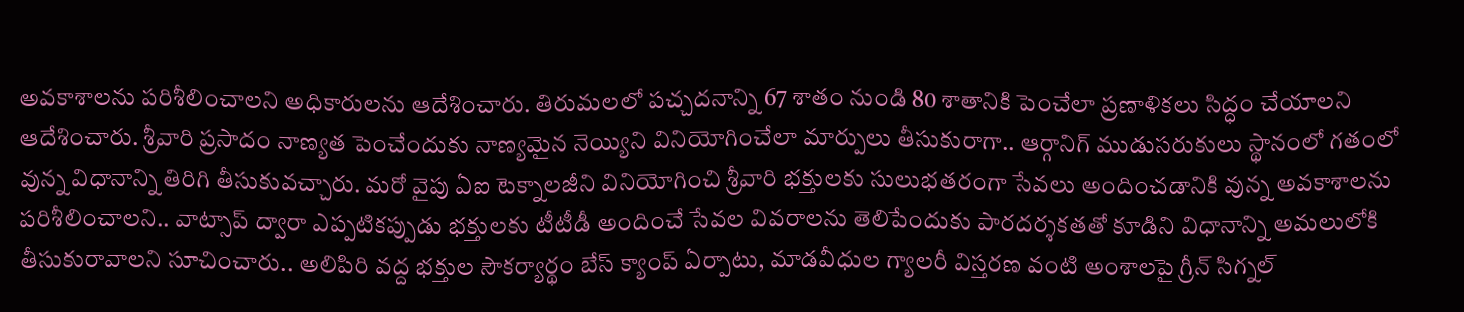అవకాశాలను పరిశీలించాలని అధికారులను ఆదేశించారు. తిరుమలలో పచ్చదనాన్ని 67 శాతం నుండి 80 శాతానికి పెంచేలా ప్రణాళికలు సిద్ధం చేయాలని ఆదేశించారు. శ్రీవారి ప్రసాదం నాణ్యత పెంచేందుకు నాణ్యమైన నెయ్యిని వినియోగించేలా మార్పులు తీసుకురాగా.. ఆర్గానిగ్ ముడుసరుకులు స్థానంలో గతంలో వున్న విధానాన్ని తిరిగి తీసుకువచ్చారు. మరో వైపు ఏఐ టెక్నాలజీని వినియోగించి శ్రీవారి భక్తులకు సులుభతరంగా సేవలు అందించడానికి వున్న అవకాశాలను పరిశీలించాలని.. వాట్సాప్ ద్వారా ఎప్పటికప్పుడు భక్తులకు టీటీడీ అందించే సేవల వివరాలను తెలిపేందుకు పారదర్శకతతో కూడిని విధానాన్ని అమలులోకి తీసుకురావాలని సూచించారు.. అలిపిరి వద్ద భక్తుల సౌకర్యార్థం బేస్ క్యాంప్ ఏర్పాటు, మాడవీధుల గ్యాలరీ విస్తరణ వంటి అంశాలపై గ్రీన్ సిగ్నల్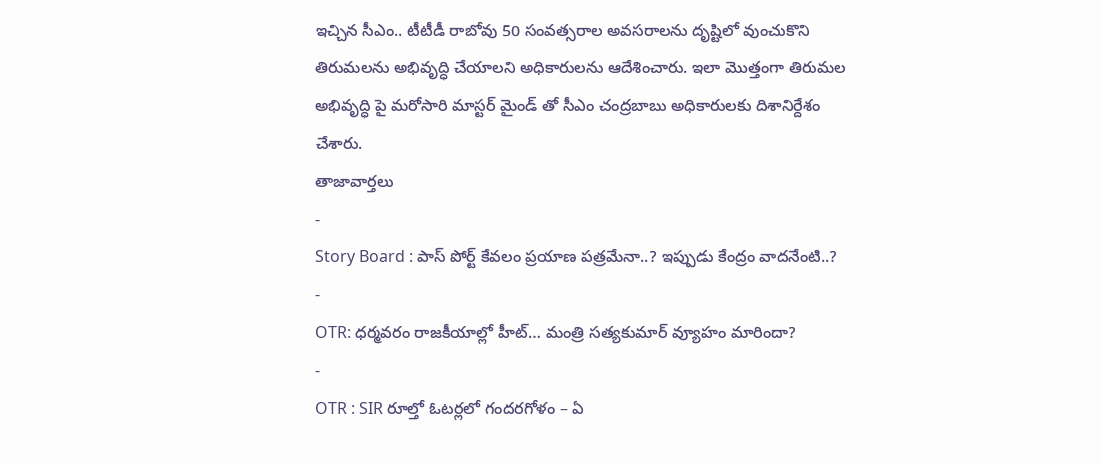ఇచ్చిన సీఎం.. టీటీడీ రాబోవు 50 సంవత్సరాల అవసరాలను దృష్టిలో వుంచుకొని తిరుమలను అభివృద్ధి చేయాలని అధికారులను ఆదేశించారు. ఇలా మొత్తంగా తిరుమల అభివృద్ధి పై మరోసారి మాస్టర్ మైండ్ తో సీఎం చంద్రబాబు అధికారులకు దిశానిర్దేశం చేశారు.
తాజావార్తలు
-
Story Board : పాస్ పోర్ట్ కేవలం ప్రయాణ పత్రమేనా..? ఇప్పుడు కేంద్రం వాదనేంటి..?
-
OTR: ధర్మవరం రాజకీయాల్లో హీట్… మంత్రి సత్యకుమార్ వ్యూహం మారిందా?
-
OTR : SIR రూల్తో ఓటర్లలో గందరగోళం – ఏ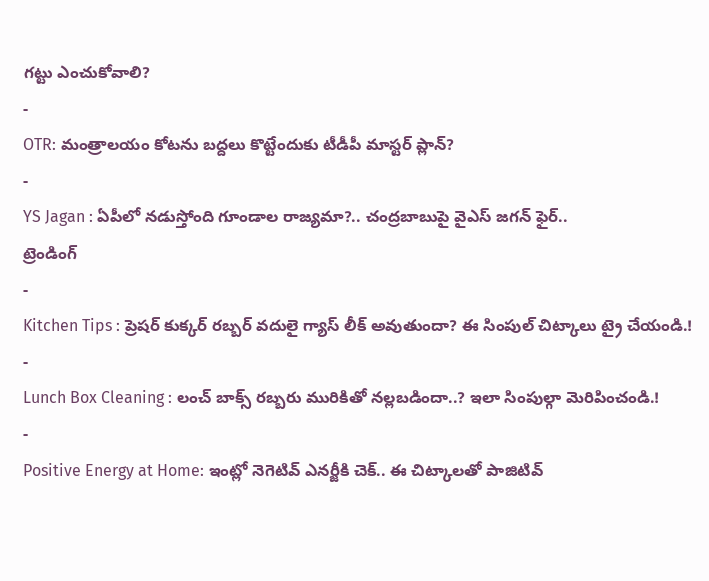గట్టు ఎంచుకోవాలి?
-
OTR: మంత్రాలయం కోటను బద్దలు కొట్టేందుకు టీడీపీ మాస్టర్ ప్లాన్?
-
YS Jagan : ఏపీలో నడుస్తోంది గూండాల రాజ్యమా?.. చంద్రబాబుపై వైఎస్ జగన్ ఫైర్..
ట్రెండింగ్
-
Kitchen Tips : ప్రెషర్ కుక్కర్ రబ్బర్ వదులై గ్యాస్ లీక్ అవుతుందా? ఈ సింపుల్ చిట్కాలు ట్రై చేయండి.!
-
Lunch Box Cleaning : లంచ్ బాక్స్ రబ్బరు మురికితో నల్లబడిందా..? ఇలా సింపుల్గా మెరిపించండి.!
-
Positive Energy at Home: ఇంట్లో నెగెటివ్ ఎనర్జీకి చెక్.. ఈ చిట్కాలతో పాజిటివ్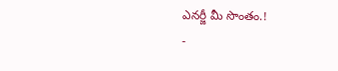ఎనర్జీ మీ సొంతం.!
-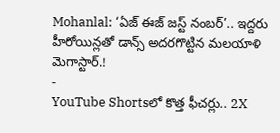Mohanlal: ‘ఏజ్ ఈజ్ జస్ట్ నంబర్’.. ఇద్దరు హీరోయిన్లతో డాన్స్ అదరగొట్టిన మలయాళి మెగాస్టార్.!
-
YouTube Shortsలో కొత్త ఫీచర్లు.. 2X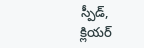స్పీడ్, క్లియర్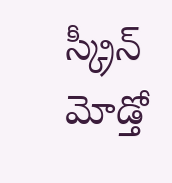స్క్రీన్ మోడ్తో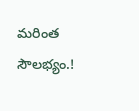మరింత సౌలభ్యం.!